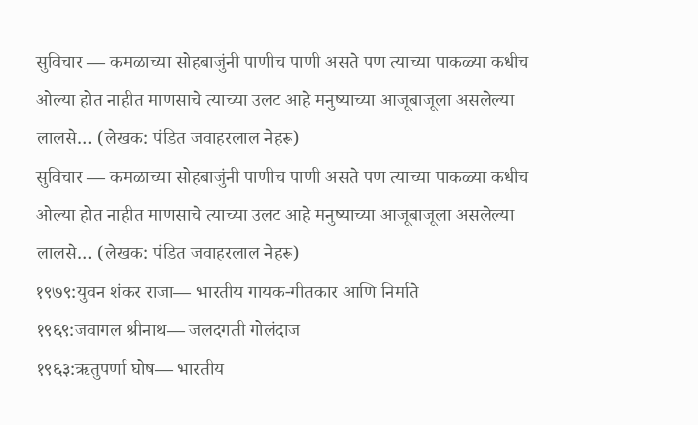सुविचार — कमळाच्या सोहबाजुंनी पाणीच पाणी असते पण त्याच्या पाकळ्या कधीच ओल्या होत नाहीत माणसाचे त्याच्या उलट आहे मनुष्याच्या आजूबाजूला असलेल्या लालसे… (लेखक: पंडित जवाहरलाल नेहरू)
सुविचार — कमळाच्या सोहबाजुंनी पाणीच पाणी असते पण त्याच्या पाकळ्या कधीच ओल्या होत नाहीत माणसाचे त्याच्या उलट आहे मनुष्याच्या आजूबाजूला असलेल्या लालसे… (लेखक: पंडित जवाहरलाल नेहरू)
१९७९:युवन शंकर राजा— भारतीय गायक-गीतकार आणि निर्माते
१९६९:जवागल श्रीनाथ— जलदगती गोलंदाज
१९६३:ऋतुपर्णा घोष— भारतीय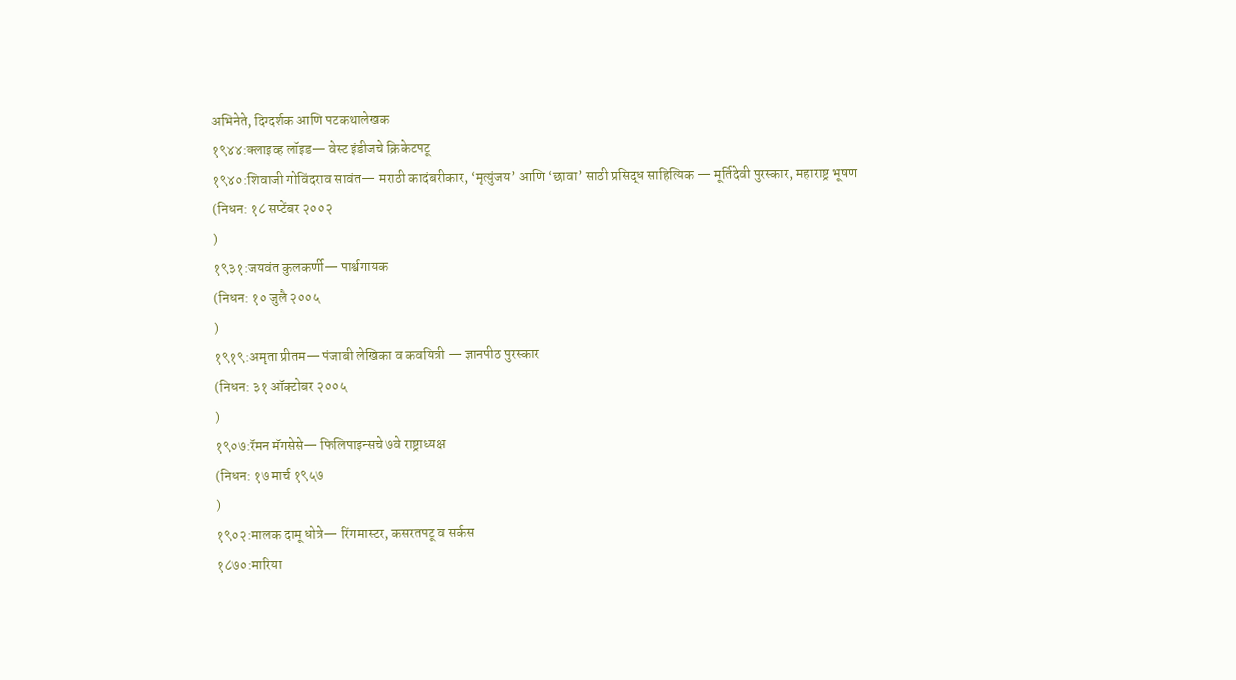अभिनेते, दिग्दर्शक आणि पटकथालेखक
१९४४:क्लाइव्ह लॉइड— वेस्ट इंडीजचे क्रिकेटपटू
१९४०:शिवाजी गोविंदराव सावंत— मराठी कादंबरीकार, ‘मृत्युंजय’ आणि ‘छावा’ साठी प्रसिद्ध साहित्यिक — मूर्तिदेवी पुरस्कार, महाराष्ट्र भूषण
(निधन: १८ सप्टेंबर २००२
)
१९३१:जयवंत कुलकर्णी— पार्श्वगायक
(निधन: १० जुलै २००५
)
१९१९:अमृता प्रीतम— पंजाबी लेखिका व कवयित्री — ज्ञानपीठ पुरस्कार
(निधन: ३१ ऑक्टोबर २००५
)
१९०७:रॅमन मॅगसेसे— फिलिपाइन्सचे ७वे राष्ट्राध्यक्ष
(निधन: १७ मार्च १९५७
)
१९०२:मालक दामू धोत्रे— रिंगमास्टर, कसरतपटू व सर्कस
१८७०:मारिया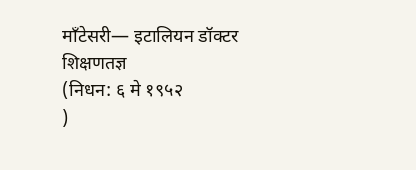माँटेसरी— इटालियन डॉक्टर शिक्षणतज्ञ
(निधन: ६ मे १९५२
)